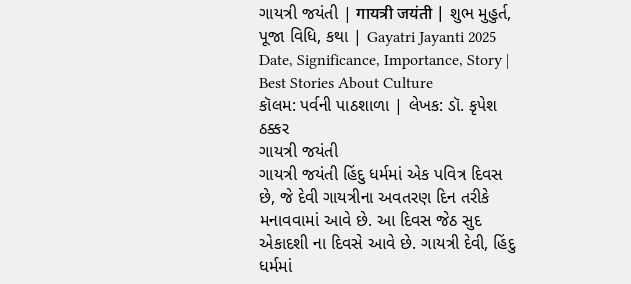ગાયત્રી જયંતી | गायत्री जयंती | શુભ મુહુર્ત, પૂજા વિધિ, કથા | Gayatri Jayanti 2025 Date, Significance, Importance, Story | Best Stories About Culture
કૉલમ: પર્વની પાઠશાળા | લેખક: ડૉ. કૃપેશ ઠક્કર
ગાયત્રી જયંતી
ગાયત્રી જયંતી હિંદુ ધર્મમાં એક પવિત્ર દિવસ છે, જે દેવી ગાયત્રીના અવતરણ દિન તરીકે મનાવવામાં આવે છે. આ દિવસ જેઠ સુદ એકાદશી ના દિવસે આવે છે. ગાયત્રી દેવી, હિંદુ ધર્મમાં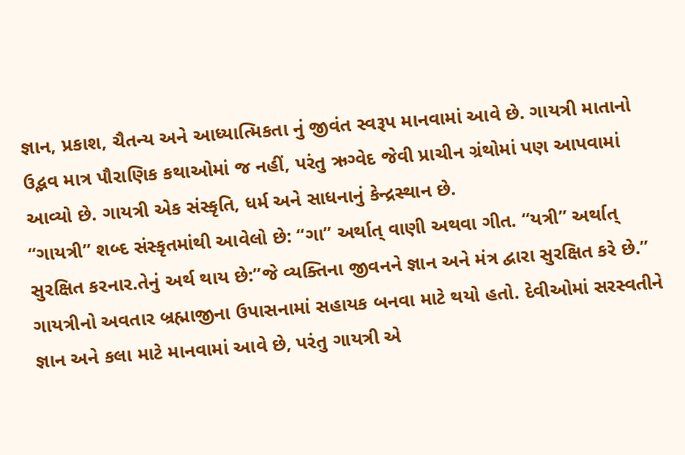જ્ઞાન, પ્રકાશ, ચૈતન્ય અને આધ્યાત્મિકતા નું જીવંત સ્વરૂપ માનવામાં આવે છે. ગાયત્રી માતાનો ઉદ્ભવ માત્ર પૌરાણિક કથાઓમાં જ નહીં, પરંતુ ઋગ્વેદ જેવી પ્રાચીન ગ્રંથોમાં પણ આપવામાં આવ્યો છે. ગાયત્રી એક સંસ્કૃતિ, ધર્મ અને સાધનાનું કેન્દ્રસ્થાન છે.
“ગાયત્રી” શબ્દ સંસ્કૃતમાંથી આવેલો છે: “ગા” અર્થાત્ વાણી અથવા ગીત. “યત્રી” અર્થાત્ સુરક્ષિત કરનાર.તેનું અર્થ થાય છે:”જે વ્યક્તિના જીવનને જ્ઞાન અને મંત્ર દ્વારા સુરક્ષિત કરે છે.”
ગાયત્રીનો અવતાર બ્રહ્માજીના ઉપાસનામાં સહાયક બનવા માટે થયો હતો. દેવીઓમાં સરસ્વતીને જ્ઞાન અને કલા માટે માનવામાં આવે છે, પરંતુ ગાયત્રી એ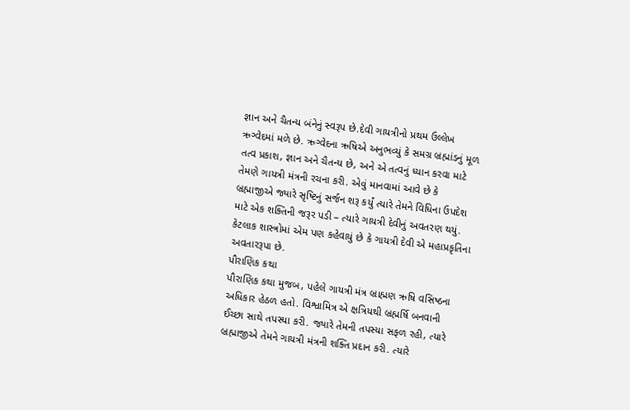જ્ઞાન અને ચૈતન્ય બંનેનું સ્વરૂપ છે.દેવી ગાયત્રીનો પ્રથમ ઉલ્લેખ ઋગ્વેદમાં મળે છે. ઋગ્વેદના ઋષિએ અનુભવ્યું કે સમગ્ર બ્રહ્માંડનું મૂળ તત્વ પ્રકાશ, જ્ઞાન અને ચૈતન્ય છે, અને એ તત્વનું ધ્યાન કરવા માટે તેમણે ગાયત્રી મંત્રની રચના કરી. એવું માનવામાં આવે છે કે બ્રહ્માજીએ જ્યારે સૃષ્ટિનું સર્જન શરૂ કર્યું ત્યારે તેમને વિધિના ઉપદેશ માટે એક શક્તિની જરૂર પડી – ત્યારે ગાયત્રી દેવીનું અવતરણ થયું. કેટલાક શાસ્ત્રોમાં એમ પણ કહેવાયું છે કે ગાયત્રી દેવી એ મહાપ્રકૃતિના અવતારરૂપા છે.
પૌરાણિક કથા
પૌરાણિક કથા મુજબ, પહેલે ગાયત્રી મંત્ર બ્રાહ્મણ ઋષિ વસિષ્ઠના અધિકાર હેઠળ હતો. વિશ્વામિત્ર એ ક્ષત્રિયથી બ્રહ્મર્ષિ બનવાની ઈચ્છા સાથે તપસ્યા કરી. જ્યારે તેમની તપસ્યા સફળ રહી, ત્યારે બ્રહ્માજીએ તેમને ગાયત્રી મંત્રની શક્તિ પ્રદાન કરી. ત્યારે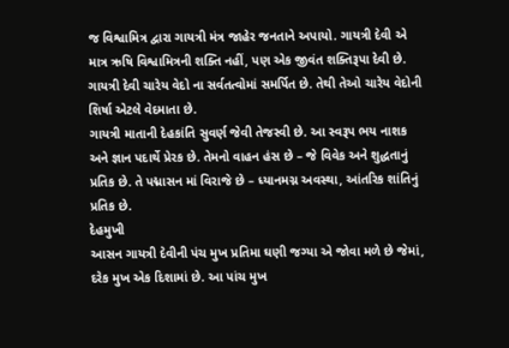જ વિશ્વામિત્ર દ્વારા ગાયત્રી મંત્ર જાહેર જનતાને અપાયો. ગાયત્રી દેવી એ માત્ર ઋષિ વિશ્વામિત્રની શક્તિ નહીં, પણ એક જીવંત શક્તિરૂપા દેવી છે. ગાયત્રી દેવી ચારેય વેદો ના સર્વતત્વોમાં સમર્પિત છે. તેથી તેઓ ચારેય વેદોની શિર્ષા એટલે વેદમાતા છે.
ગાયત્રી માતાની દેહકાંતિ સુવર્ણ જેવી તેજસ્વી છે. આ સ્વરૂપ ભય નાશક અને જ્ઞાન પદાર્થે પ્રેરક છે. તેમનો વાહન હંસ છે – જે વિવેક અને શુદ્ધતાનું પ્રતિક છે. તે પદ્માસન માં વિરાજે છે – ધ્યાનમગ્ન અવસ્થા, આંતરિક શાંતિનું પ્રતિક છે.
દેહમુખી
આસન ગાયત્રી દેવીની પંચ મુખ પ્રતિમા ઘણી જગ્યા એ જોવા મળે છે જેમાં, દરેક મુખ એક દિશામાં છે. આ પાંચ મુખ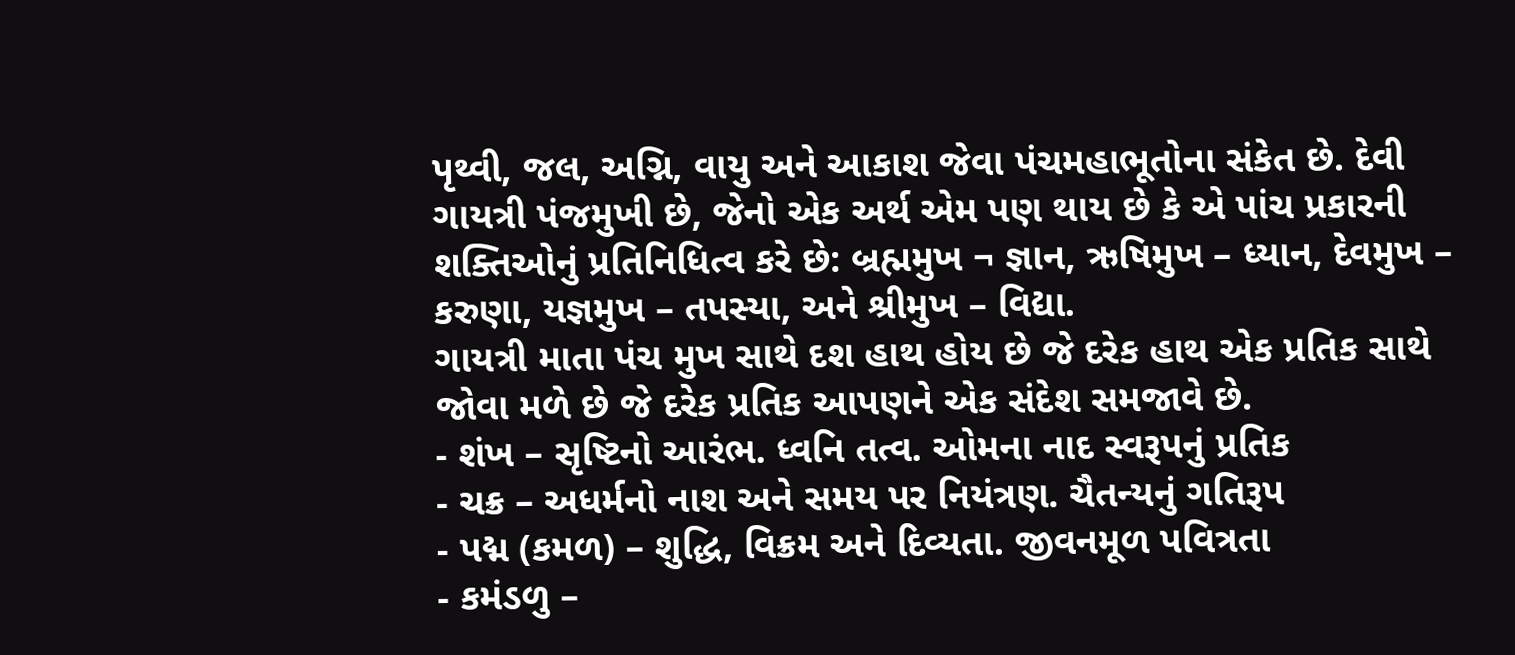પૃથ્વી, જલ, અગ્નિ, વાયુ અને આકાશ જેવા પંચમહાભૂતોના સંકેત છે. દેવી ગાયત્રી પંજમુખી છે, જેનો એક અર્થ એમ પણ થાય છે કે એ પાંચ પ્રકારની શક્તિઓનું પ્રતિનિધિત્વ કરે છે: બ્રહ્મમુખ ¬ જ્ઞાન, ઋષિમુખ – ધ્યાન, દેવમુખ – કરુણા, યજ્ઞમુખ – તપસ્યા, અને શ્રીમુખ – વિદ્યા.
ગાયત્રી માતા પંચ મુખ સાથે દશ હાથ હોય છે જે દરેક હાથ એક પ્રતિક સાથે જોવા મળે છે જે દરેક પ્રતિક આપણને એક સંદેશ સમજાવે છે.
- શંખ – સૃષ્ટિનો આરંભ. ધ્વનિ તત્વ. ઓમના નાદ સ્વરૂપનું પ્રતિક
- ચક્ર – અધર્મનો નાશ અને સમય પર નિયંત્રણ. ચૈતન્યનું ગતિરૂપ
- પદ્મ (કમળ) – શુદ્ધિ, વિક્રમ અને દિવ્યતા. જીવનમૂળ પવિત્રતા
- કમંડળુ –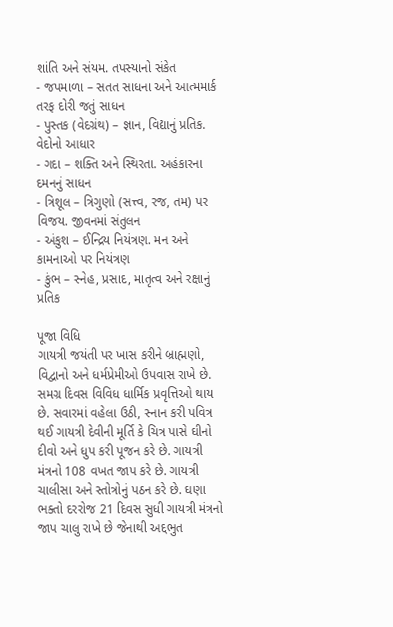શાંતિ અને સંયમ. તપસ્યાનો સંકેત
- જપમાળા – સતત સાધના અને આત્મમાર્ક તરફ દોરી જતું સાધન
- પુસ્તક (વેદગ્રંથ) – જ્ઞાન, વિદ્યાનું પ્રતિક. વેદોનો આધાર
- ગદા – શક્તિ અને સ્થિરતા. અહંકારના દમનનું સાધન
- ત્રિશૂલ – ત્રિગુણો (સત્ત્વ, રજ, તમ) પર વિજય. જીવનમાં સંતુલન
- અંકુશ – ઈન્દ્રિય નિયંત્રણ. મન અને કામનાઓ પર નિયંત્રણ
- કુંભ – સ્નેહ, પ્રસાદ, માતૃત્વ અને રક્ષાનું પ્રતિક

પૂજા વિધિ
ગાયત્રી જયંતી પર ખાસ કરીને બ્રાહ્મણો, વિદ્વાનો અને ધર્મપ્રેમીઓ ઉપવાસ રાખે છે. સમગ્ર દિવસ વિવિધ ધાર્મિક પ્રવૃત્તિઓ થાય છે. સવારમાં વહેલા ઉઠી, સ્નાન કરી પવિત્ર થઈ ગાયત્રી દેવીની મૂર્તિ કે ચિત્ર પાસે ઘીનો દીવો અને ધુપ કરી પૂજન કરે છે. ગાયત્રી મંત્રનો 108 વખત જાપ કરે છે. ગાયત્રી ચાલીસા અને સ્તોત્રોનું પઠન કરે છે. ઘણા ભક્તો દરરોજ 21 દિવસ સુધી ગાયત્રી મંત્રનો જાપ ચાલુ રાખે છે જેનાથી અદ્દભુત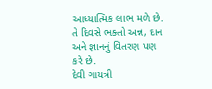આધ્યાત્મિક લાભ મળે છે. તે દિવસે ભક્તો અન્ન, દાન અને જ્ઞાનનું વિતરણ પણ કરે છે.
દેવી ગાયત્રી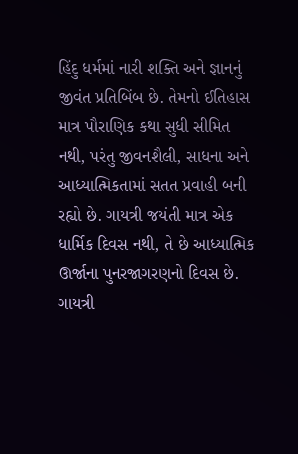હિંદુ ધર્મમાં નારી શક્તિ અને જ્ઞાનનું જીવંત પ્રતિબિંબ છે. તેમનો ઈતિહાસ માત્ર પૌરાણિક કથા સુધી સીમિત નથી, પરંતુ જીવનશૈલી, સાધના અને આધ્યાત્મિકતામાં સતત પ્રવાહી બની રહ્યો છે. ગાયત્રી જયંતી માત્ર એક ધાર્મિક દિવસ નથી, તે છે આધ્યાત્મિક ઊર્જાના પુનરજાગરણનો દિવસ છે. ગાયત્રી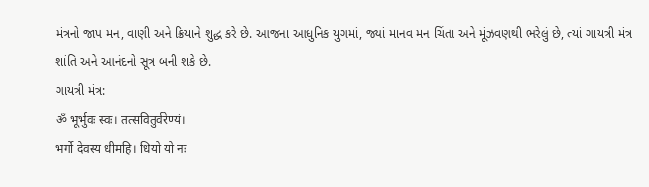મંત્રનો જાપ મન, વાણી અને ક્રિયાને શુદ્ધ કરે છે. આજના આધુનિક યુગમાં, જ્યાં માનવ મન ચિંતા અને મૂંઝવણથી ભરેલું છે, ત્યાં ગાયત્રી મંત્ર શાંતિ અને આનંદનો સૂત્ર બની શકે છે.
ગાયત્રી મંત્ર:
ॐ भूर्भुवः स्वः। तत्सवितुर्वरेण्यं।
भर्गो देवस्य धीमहि। धियो यो नः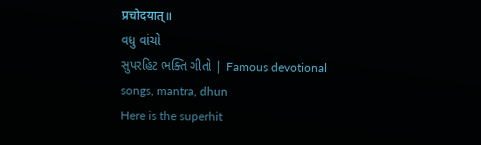प्रचोदयात्॥
વધુ વાંચો
સુપરહિટ ભક્તિ ગીતો | Famous devotional songs, mantra, dhun
Here is the superhit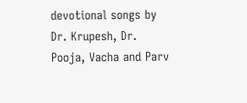devotional songs by Dr. Krupesh, Dr. Pooja, Vacha and Parv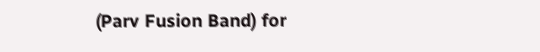(Parv Fusion Band) for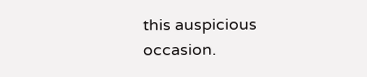this auspicious occasion.